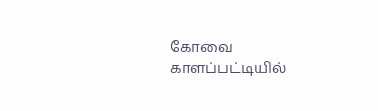கோவை காளப்பட்டியில்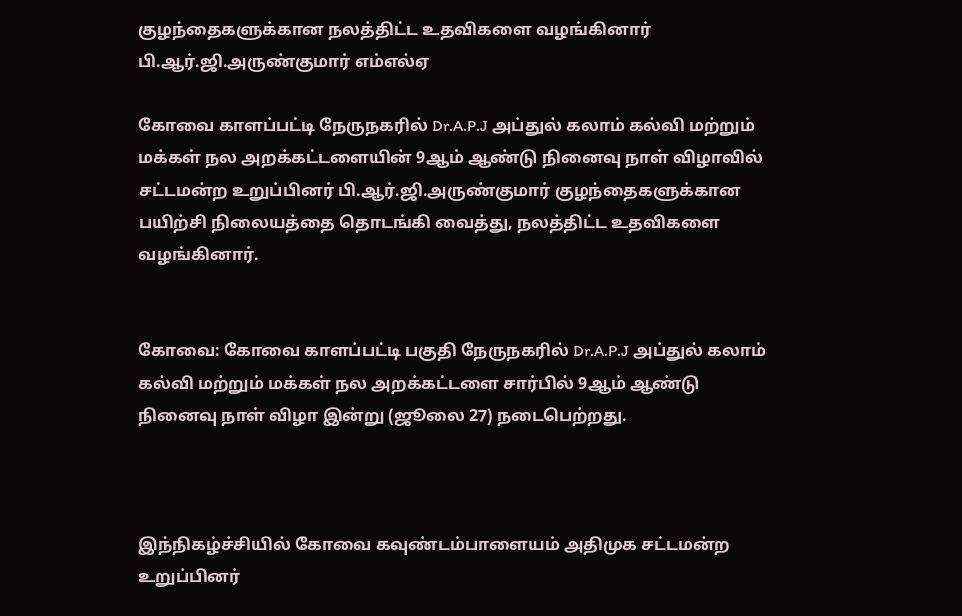குழந்தைகளுக்கான நலத்திட்ட உதவிகளை வழங்கினார் பி.ஆர்.ஜி.அருண்குமார் எம்எல்ஏ

கோவை காளப்பட்டி நேருநகரில் Dr.A.P.J அப்துல் கலாம் கல்வி மற்றும் மக்கள் நல அறக்கட்டளையின் 9ஆம் ஆண்டு நினைவு நாள் விழாவில் சட்டமன்ற உறுப்பினர் பி.ஆர்.ஜி.அருண்குமார் குழந்தைகளுக்கான பயிற்சி நிலையத்தை தொடங்கி வைத்து, நலத்திட்ட உதவிகளை வழங்கினார்.


கோவை: கோவை காளப்பட்டி பகுதி நேருநகரில் Dr.A.P.J அப்துல் கலாம் கல்வி மற்றும் மக்கள் நல அறக்கட்டளை சார்பில் 9ஆம் ஆண்டு நினைவு நாள் விழா இன்று (ஜூலை 27) நடைபெற்றது.



இந்நிகழ்ச்சியில் கோவை கவுண்டம்பாளையம் அதிமுக சட்டமன்ற உறுப்பினர்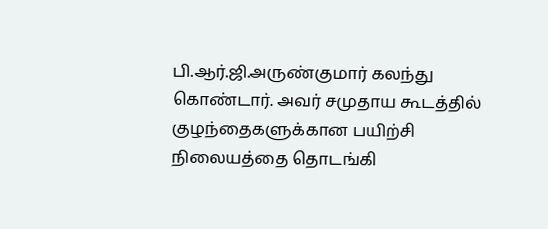பி.ஆர்.ஜி.அருண்குமார் கலந்து கொண்டார். அவர் சமுதாய கூடத்தில் குழந்தைகளுக்கான பயிற்சி நிலையத்தை தொடங்கி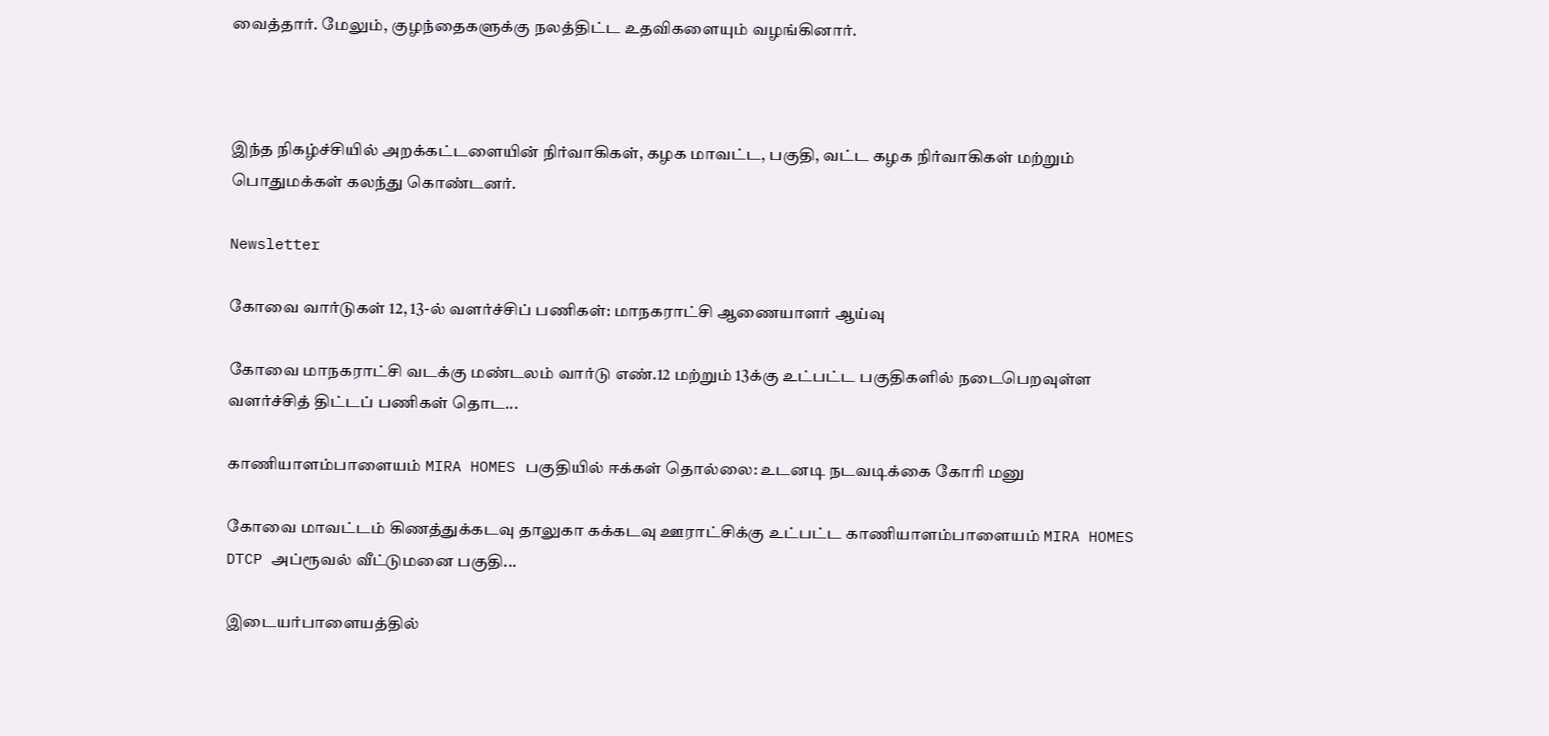வைத்தார். மேலும், குழந்தைகளுக்கு நலத்திட்ட உதவிகளையும் வழங்கினார்.



இந்த நிகழ்ச்சியில் அறக்கட்டளையின் நிர்வாகிகள், கழக மாவட்ட, பகுதி, வட்ட கழக நிர்வாகிகள் மற்றும் பொதுமக்கள் கலந்து கொண்டனர்.

Newsletter

கோவை வார்டுகள் 12, 13-ல் வளர்ச்சிப் பணிகள்: மாநகராட்சி ஆணையாளர் ஆய்வு

கோவை மாநகராட்சி வடக்கு மண்டலம் வார்டு எண்.12 மற்றும் 13க்கு உட்பட்ட பகுதிகளில் நடைபெறவுள்ள வளர்ச்சித் திட்டப் பணிகள் தொட...

காணியாளம்பாளையம் MIRA HOMES பகுதியில் ஈக்கள் தொல்லை: உடனடி நடவடிக்கை கோரி மனு

கோவை மாவட்டம் கிணத்துக்கடவு தாலுகா கக்கடவு ஊராட்சிக்கு உட்பட்ட காணியாளம்பாளையம் MIRA HOMES DTCP அப்ரூவல் வீட்டுமனை பகுதி...

இடையர்பாளையத்தில்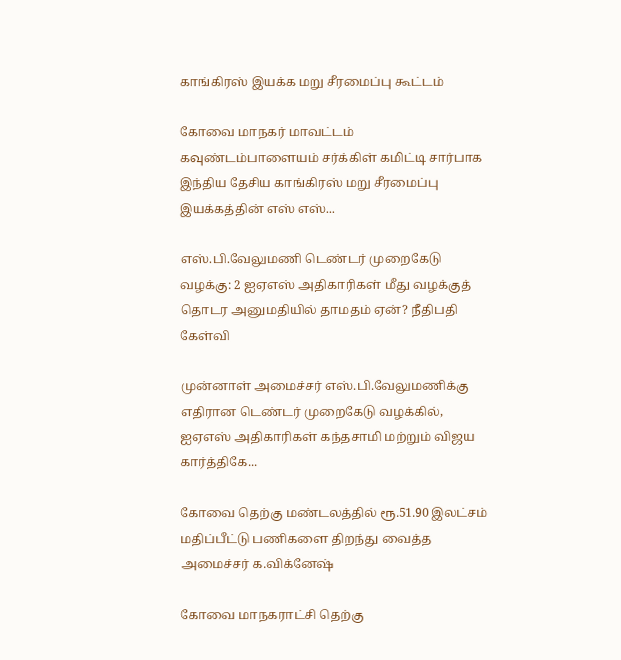காங்கிரஸ் இயக்க மறு சீரமைப்பு கூட்டம்

கோவை மாநகர் மாவட்டம் கவுண்டம்பாளையம் சர்க்கிள் கமிட்டி சார்பாக இந்திய தேசிய காங்கிரஸ் மறு சீரமைப்பு இயக்கத்தின் எஸ் எஸ்...

எஸ்.பி.வேலுமணி டெண்டர் முறைகேடு வழக்கு: 2 ஐஏஎஸ் அதிகாரிகள் மீது வழக்குத் தொடர அனுமதியில் தாமதம் ஏன்? நீதிபதி கேள்வி

முன்னாள் அமைச்சர் எஸ்.பி.வேலுமணிக்கு எதிரான டெண்டர் முறைகேடு வழக்கில், ஐஏஎஸ் அதிகாரிகள் கந்தசாமி மற்றும் விஜய கார்த்திகே...

கோவை தெற்கு மண்டலத்தில் ரூ.51.90 இலட்சம் மதிப்பீட்டு பணிகளை திறந்து வைத்த அமைச்சர் க.விக்னேஷ்

கோவை மாநகராட்சி தெற்கு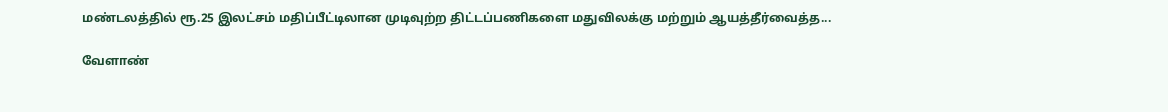மண்டலத்தில் ரூ.25 இலட்சம் மதிப்பீட்டிலான முடிவுற்ற திட்டப்பணிகளை மதுவிலக்கு மற்றும் ஆயத்தீர்வைத்த...

வேளாண்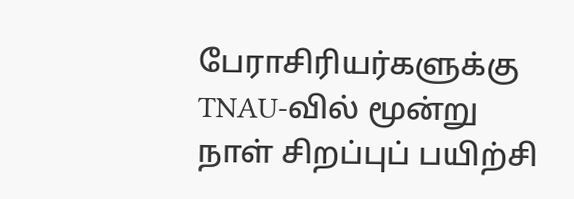பேராசிரியர்களுக்கு TNAU-வில் மூன்று நாள் சிறப்புப் பயிற்சி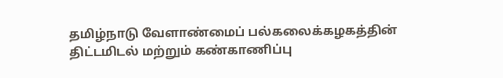தமிழ்நாடு வேளாண்மைப் பல்கலைக்கழகத்தின் திட்டமிடல் மற்றும் கண்காணிப்பு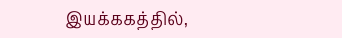இயக்ககத்தில்,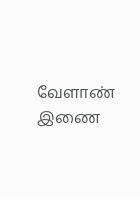வேளாண் இணை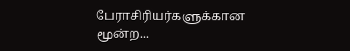பேராசிரியர்களுக்கான மூன்ற...